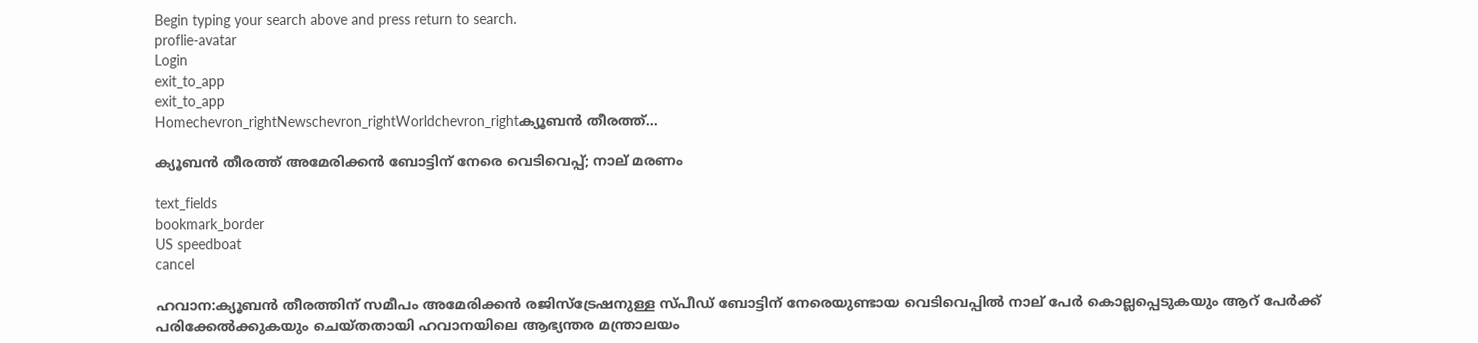Begin typing your search above and press return to search.
proflie-avatar
Login
exit_to_app
exit_to_app
Homechevron_rightNewschevron_rightWorldchevron_rightക്യൂബൻ തീരത്ത്...

ക്യൂബൻ തീരത്ത് അമേരിക്കൻ ബോട്ടിന് നേരെ വെടിവെപ്പ്; നാല് മരണം

text_fields
bookmark_border
US speedboat
cancel

ഹവാന:ക്യൂബൻ തീരത്തിന് സമീപം അമേരിക്കൻ രജിസ്‌ട്രേഷനുള്ള സ്പീഡ് ബോട്ടിന് നേരെയുണ്ടായ വെടിവെപ്പിൽ നാല് പേർ കൊല്ലപ്പെടുകയും ആറ് പേർക്ക് പരിക്കേൽക്കുകയും ചെയ്തതായി ഹവാനയിലെ ആഭ്യന്തര മന്ത്രാലയം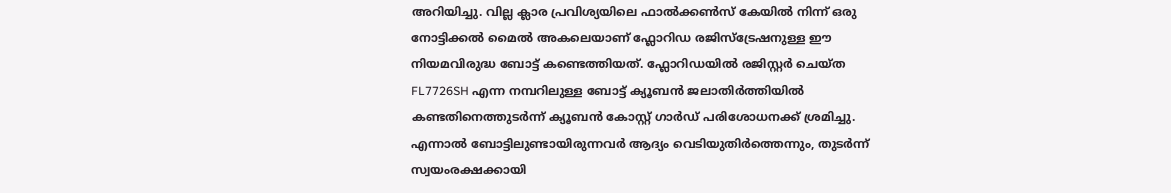അറിയിച്ചു. വില്ല ക്ലാര പ്രവിശ്യയിലെ ഫാൽക്കൺസ് കേയിൽ നിന്ന് ഒരു നോട്ടിക്കൽ മൈൽ അകലെയാണ് ഫ്ലോറിഡ രജിസ്‌ട്രേഷനുള്ള ഈ നിയമവിരുദ്ധ ബോട്ട് കണ്ടെത്തിയത്. ഫ്ലോറിഡയിൽ രജിസ്റ്റർ ചെയ്ത FL7726SH എന്ന നമ്പറിലുള്ള ബോട്ട് ക്യൂബൻ ജലാതിർത്തിയിൽ കണ്ടതിനെത്തുടർന്ന് ക്യൂബൻ കോസ്റ്റ് ഗാർഡ് പരിശോധനക്ക് ശ്രമിച്ചു. എന്നാൽ ബോട്ടിലുണ്ടായിരുന്നവർ ആദ്യം വെടിയുതിർത്തെന്നും, തുടർന്ന് സ്വയംരക്ഷക്കായി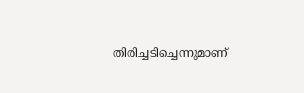തിരിച്ചടിച്ചെന്നുമാണ്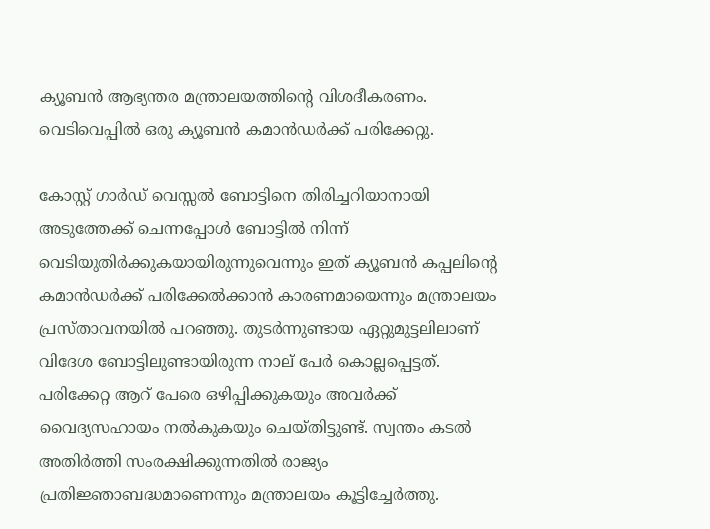ക്യൂബൻ ആഭ്യന്തര മന്ത്രാലയത്തിന്റെ വിശദീകരണം. വെടിവെപ്പിൽ ഒരു ക്യൂബൻ കമാൻഡർക്ക് പരിക്കേറ്റു.

കോസ്റ്റ് ഗാർഡ് വെസ്സൽ ബോട്ടിനെ തിരിച്ചറിയാനായി അടുത്തേക്ക് ചെന്നപ്പോൾ ബോട്ടിൽ നിന്ന് വെടിയുതിർക്കുകയായിരുന്നുവെന്നും ഇത് ക്യൂബൻ കപ്പലിന്റെ കമാൻഡർക്ക് പരിക്കേൽക്കാൻ കാരണമായെന്നും മന്ത്രാലയം പ്രസ്താവനയിൽ പറഞ്ഞു. തുടർന്നുണ്ടായ ഏറ്റുമുട്ടലിലാണ് വിദേശ ബോട്ടിലുണ്ടായിരുന്ന നാല് പേർ കൊല്ലപ്പെട്ടത്. പരിക്കേറ്റ ആറ് പേരെ ഒഴിപ്പിക്കുകയും അവർക്ക് വൈദ്യസഹായം നൽകുകയും ചെയ്തിട്ടുണ്ട്. സ്വന്തം കടൽ അതിർത്തി സംരക്ഷിക്കുന്നതിൽ രാജ്യം പ്രതിജ്ഞാബദ്ധമാണെന്നും മന്ത്രാലയം കൂട്ടിച്ചേർത്തു.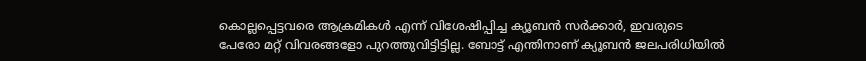കൊല്ലപ്പെട്ടവരെ ആക്രമികൾ എന്ന് വിശേഷിപ്പിച്ച ക്യൂബൻ സർക്കാർ, ഇവരുടെ പേരോ മറ്റ് വിവരങ്ങളോ പുറത്തുവിട്ടിട്ടില്ല. ബോട്ട് എന്തിനാണ് ക്യൂബൻ ജലപരിധിയിൽ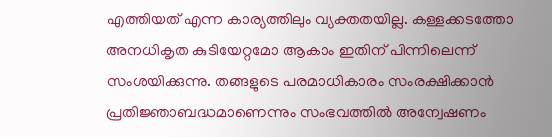എത്തിയത് എന്ന കാര്യത്തിലും വ്യക്തതയില്ല. കള്ളക്കടത്തോ അനധികൃത കുടിയേറ്റമോ ആകാം ഇതിന് പിന്നിലെന്ന് സംശയിക്കുന്നു. തങ്ങളുടെ പരമാധികാരം സംരക്ഷിക്കാൻ പ്രതിജ്ഞാബദ്ധമാണെന്നും സംഭവത്തിൽ അന്വേഷണം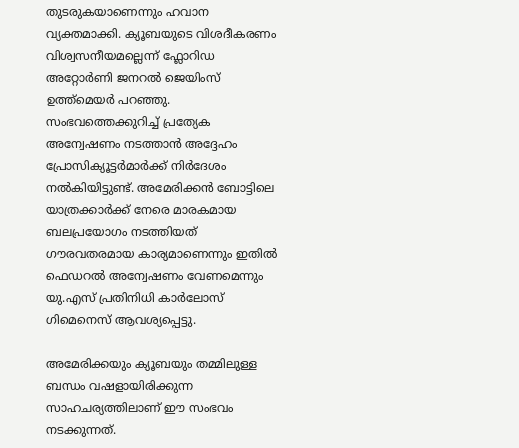തുടരുകയാണെന്നും ഹവാന വ്യക്തമാക്കി. ക്യൂബയുടെ വിശദീകരണം വിശ്വസനീയമല്ലെന്ന് ഫ്ലോറിഡ അറ്റോർണി ജനറൽ ജെയിംസ് ഉത്ത്‌മെയർ പറഞ്ഞു. സംഭവത്തെക്കുറിച്ച് പ്രത്യേക അന്വേഷണം നടത്താൻ അദ്ദേഹം പ്രോസിക്യൂട്ടർമാർക്ക് നിർദേശം നൽകിയിട്ടുണ്ട്. അമേരിക്കൻ ബോട്ടിലെ യാത്രക്കാർക്ക് നേരെ മാരകമായ ബലപ്രയോഗം നടത്തിയത് ഗൗരവതരമായ കാര്യമാണെന്നും ഇതിൽ ഫെഡറൽ അന്വേഷണം വേണമെന്നും യു.എസ് പ്രതിനിധി കാർലോസ് ഗിമെനെസ് ആവശ്യപ്പെട്ടു.

അമേരിക്കയും ക്യൂബയും തമ്മിലുള്ള ബന്ധം വഷളായിരിക്കുന്ന സാഹചര്യത്തിലാണ് ഈ സംഭവം നടക്കുന്നത്.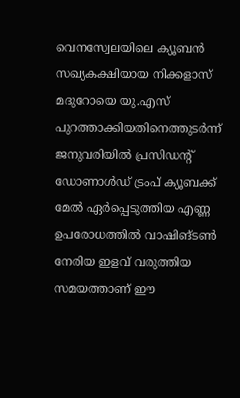വെനസ്വേലയിലെ ക്യൂബൻ സഖ്യകക്ഷിയായ നിക്കളാസ് മദുറോയെ യു.എസ് പുറത്താക്കിയതിനെത്തുടർന്ന് ജനുവരിയിൽ പ്രസിഡന്റ് ഡോണാൾഡ് ട്രംപ് ക്യൂബക്ക് മേൽ ഏർപ്പെടുത്തിയ എണ്ണ ഉപരോധത്തിൽ വാഷിങ്ടൺ നേരിയ ഇളവ് വരുത്തിയ സമയത്താണ് ഈ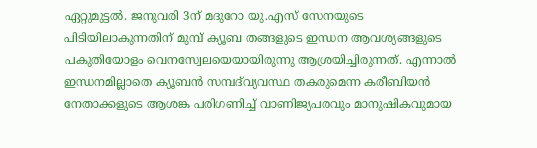ഏറ്റുമുട്ടൽ. ജനുവരി 3ന് മദുറോ യു.എസ് സേനയുടെ പിടിയിലാകുന്നതിന് മുമ്പ് ക്യൂബ തങ്ങളുടെ ഇന്ധന ആവശ്യങ്ങളുടെ പകുതിയോളം വെനസ്വേലയെയായിരുന്നു ആശ്രയിച്ചിരുന്നത്. എന്നാൽ ഇന്ധനമില്ലാതെ ക്യൂബൻ സമ്പദ്‌വ്യവസ്ഥ തകരുമെന്ന കരീബിയൻ നേതാക്കളുടെ ആശങ്ക പരിഗണിച്ച് വാണിജ്യപരവും മാനുഷികവുമായ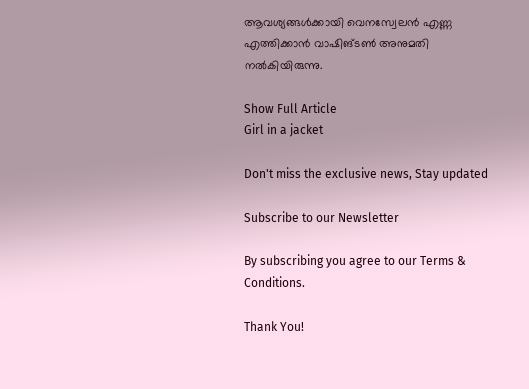ആവശ്യങ്ങൾക്കായി വെനസ്വേലൻ എണ്ണ എത്തിക്കാൻ വാഷിങ്ടൺ അനുമതി നൽകിയിരുന്നു.

Show Full Article
Girl in a jacket

Don't miss the exclusive news, Stay updated

Subscribe to our Newsletter

By subscribing you agree to our Terms & Conditions.

Thank You!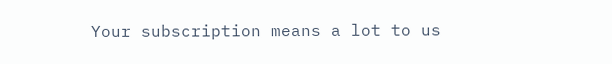Your subscription means a lot to us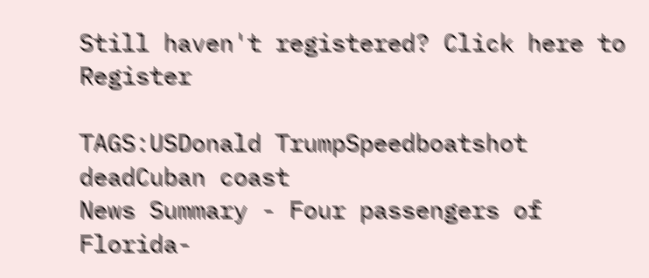Still haven't registered? Click here to Register

TAGS:USDonald TrumpSpeedboatshot deadCuban coast
News Summary - Four passengers of Florida-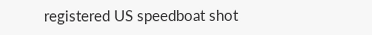registered US speedboat shot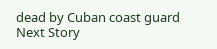dead by Cuban coast guard
Next Story